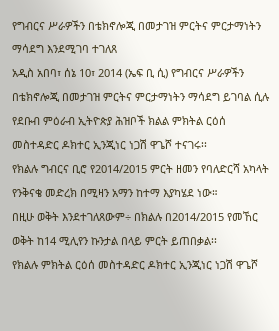የግብርና ሥራዎችን በቴክኖሎጂ በመታገዝ ምርትና ምርታማነትን ማሳደግ እንደሚገባ ተገለጸ
አዲስ አበባ፣ ሰኔ 10፣ 2014 (ኤፍ ቢ ሲ) የግብርና ሥራዎችን በቴክኖሎጂ በመታገዝ ምርትና ምርታማነትን ማሳደግ ይገባል ሲሉ የደቡብ ምዕራብ ኢትዮጵያ ሕዝቦች ክልል ምክትል ርዕሰ መስተዳድር ዶክተር ኢንጂነር ነጋሽ ዋጌሾ ተናገሩ፡፡
የክልሉ ግብርና ቢሮ የ2014/2015 ምርት ዘመን የባለድርሻ አካላት የንቅናቄ መድረክ በሚዛን አማን ከተማ እያካሄደ ነው።
በዚሁ ወቅት እንደተገለጸውም÷ በክልሉ በ2014/2015 የመኸር ወቅት ከ14 ሚሊየን ኩንታል በላይ ምርት ይጠበቃል፡፡
የክልሉ ምክትል ርዕሰ መስተዳድር ዶክተር ኢንጂነር ነጋሽ ዋጌሾ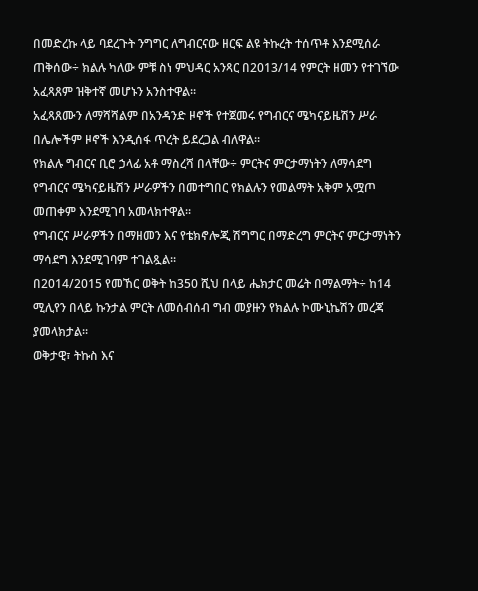በመድረኩ ላይ ባደረጉት ንግግር ለግብርናው ዘርፍ ልዩ ትኩረት ተሰጥቶ እንደሚሰራ ጠቅሰው÷ ክልሉ ካለው ምቹ ስነ ምህዳር አንጻር በ2013/14 የምርት ዘመን የተገኘው አፈጻጸም ዝቅተኛ መሆኑን አንስተዋል፡፡
አፈጻጸሙን ለማሻሻልም በአንዳንድ ዞኖች የተጀመሩ የግብርና ሜካናይዜሽን ሥራ በሌሎችም ዞኖች እንዲሰፋ ጥረት ይደረጋል ብለዋል።
የክልሉ ግብርና ቢሮ ኃላፊ አቶ ማስረሻ በላቸው÷ ምርትና ምርታማነትን ለማሳደግ የግብርና ሜካናይዜሽን ሥራዎችን በመተግበር የክልሉን የመልማት አቅም አሟጦ መጠቀም እንደሚገባ አመላክተዋል፡፡
የግብርና ሥራዎችን በማዘመን እና የቴክኖሎጂ ሽግግር በማድረግ ምርትና ምርታማነትን ማሳደግ እንደሚገባም ተገልጿል፡፡
በ2014/2015 የመኸር ወቅት ከ350 ሺህ በላይ ሔክታር መሬት በማልማት÷ ከ14 ሚሊየን በላይ ኩንታል ምርት ለመሰብሰብ ግብ መያዙን የክልሉ ኮሙኒኬሽን መረጃ ያመላክታል፡፡
ወቅታዊ፣ ትኩስ እና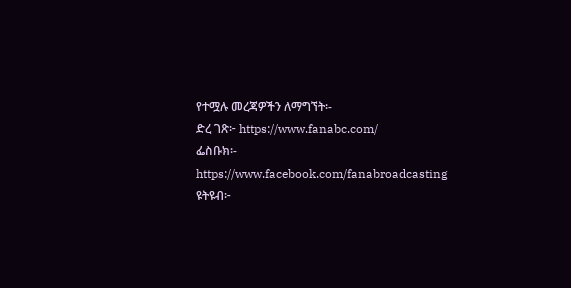የተሟሉ መረጃዎችን ለማግኘት፡-
ድረ ገጽ፦ https://www.fanabc.com/
ፌስቡክ፡- https://www.facebook.com/fanabroadcasting
ዩትዩብ፦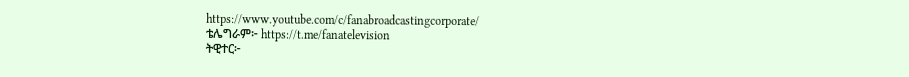https://www.youtube.com/c/fanabroadcastingcorporate/
ቴሌግራም፦ https://t.me/fanatelevision
ትዊተር፦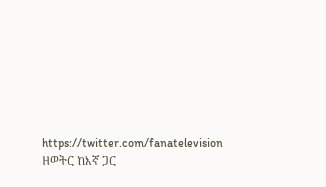https://twitter.com/fanatelevision
ዘወትር ከእኛ ጋር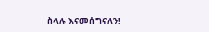ስላሉ እናመሰግናለን!